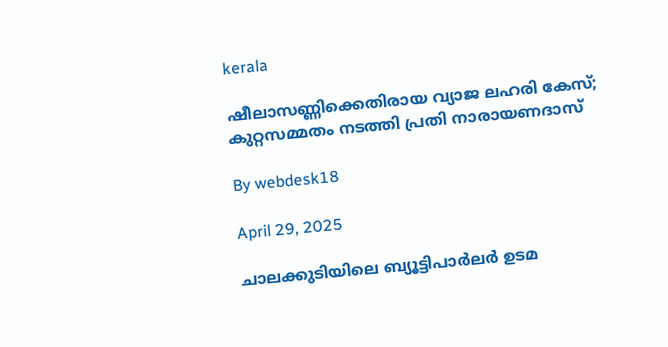kerala

ഷീലാസണ്ണിക്കെതിരായ വ്യാജ ലഹരി കേസ്; കുറ്റസമ്മതം നടത്തി പ്രതി നാരായണദാസ്

By webdesk18

April 29, 2025

ചാലക്കുടിയിലെ ബ്യൂട്ടിപാര്‍ലര്‍ ഉടമ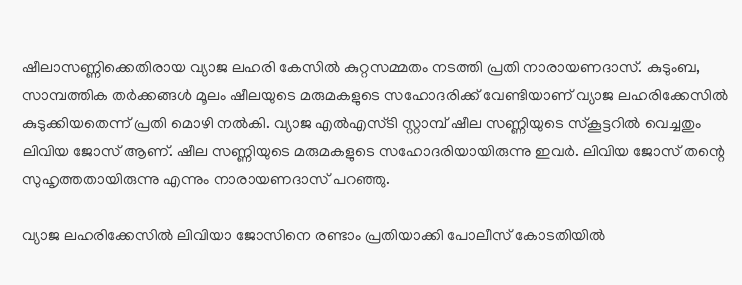ഷീലാസണ്ണിക്കെതിരായ വ്യാജ ലഹരി കേസില്‍ കുറ്റസമ്മതം നടത്തി പ്രതി നാരായണദാസ്. കുടുംബ, സാമ്പത്തിക തര്‍ക്കങ്ങള്‍ മൂലം ഷീലയുടെ മരുമകളുടെ സഹോദരിക്ക് വേണ്ടിയാണ് വ്യാജ ലഹരിക്കേസില്‍ കുടുക്കിയതെന്ന് പ്രതി മൊഴി നല്‍കി. വ്യാജ എല്‍എസ്ടി സ്റ്റാമ്പ് ഷീല സണ്ണിയുടെ സ്‌കൂട്ടറില്‍ വെച്ചതും ലിവിയ ജോസ് ആണ്. ഷീല സണ്ണിയുടെ മരുമകളുടെ സഹോദരിയായിരുന്നു ഇവര്‍. ലിവിയ ജോസ് തന്റെ സുഹൃത്തതായിരുന്നു എന്നും നാരായണദാസ് പറഞ്ഞു.

വ്യാജ ലഹരിക്കേസില്‍ ലിവിയാ ജോസിനെ രണ്ടാം പ്രതിയാക്കി പോലീസ് കോടതിയില്‍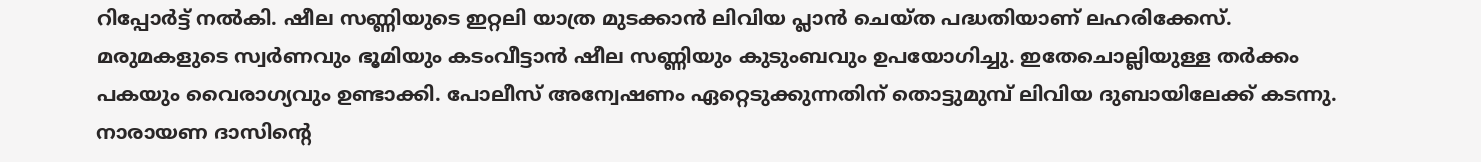റിപ്പോര്‍ട്ട് നല്‍കി. ഷീല സണ്ണിയുടെ ഇറ്റലി യാത്ര മുടക്കാന്‍ ലിവിയ പ്ലാന്‍ ചെയ്ത പദ്ധതിയാണ് ലഹരിക്കേസ്. മരുമകളുടെ സ്വര്‍ണവും ഭൂമിയും കടംവീട്ടാന്‍ ഷീല സണ്ണിയും കുടുംബവും ഉപയോഗിച്ചു. ഇതേചൊല്ലിയുള്ള തര്‍ക്കം പകയും വൈരാഗ്യവും ഉണ്ടാക്കി. പോലീസ് അന്വേഷണം ഏറ്റെടുക്കുന്നതിന് തൊട്ടുമുമ്പ് ലിവിയ ദുബായിലേക്ക് കടന്നു. നാരായണ ദാസിന്റെ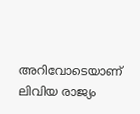അറിവോടെയാണ് ലിവിയ രാജ്യം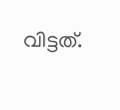വിട്ടത്.